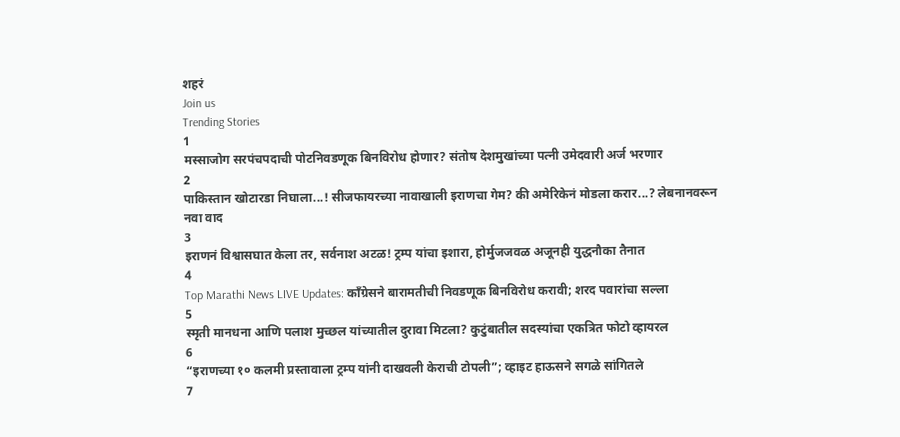शहरं
Join us
Trending Stories
1
मस्साजोग सरपंचपदाची पोटनिवडणूक बिनविरोध होणार? संतोष देशमुखांच्या पत्नी उमेदवारी अर्ज भरणार
2
पाकिस्तान खोटारडा निघाला...! सीजफायरच्या नावाखाली इराणचा गेम? की अमेरिकेनं मोडला करार...? लेबनानवरून नवा वाद
3
इराणनं विश्वासघात केला तर, सर्वनाश अटळ! ट्रम्प यांचा इशारा, होर्मुजजवळ अजूनही युद्धनौका तैनात
4
Top Marathi News LIVE Updates: काँग्रेसने बारामतीची निवडणूक बिनविरोध करावी; शरद पवारांचा सल्ला
5
स्मृती मानधना आणि पलाश मुच्छल यांच्यातील दुरावा मिटला? कुटुंबातील सदस्यांचा एकत्रित फोटो व्हायरल
6
“इराणच्या १० कलमी प्रस्तावाला ट्रम्प यांनी दाखवली केराची टोपली”; व्हाइट हाऊसने सगळे सांगितले
7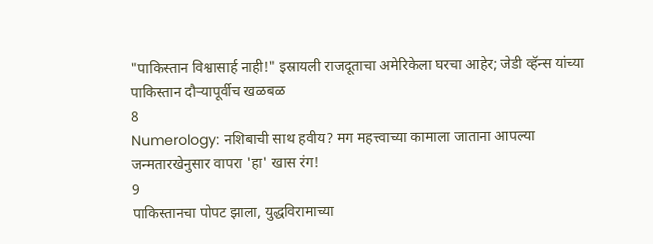"पाकिस्तान विश्वासार्ह नाही!" इस्रायली राजदूताचा अमेरिकेला घरचा आहेर; जेडी व्हॅन्स यांच्या पाकिस्तान दौऱ्यापूर्वीच खळबळ
8
Numerology: नशिबाची साथ हवीय? मग महत्त्वाच्या कामाला जाताना आपल्या जन्मतारखेनुसार वापरा 'हा' खास रंग!
9
पाकिस्तानचा पोपट झाला, युद्धविरामाच्या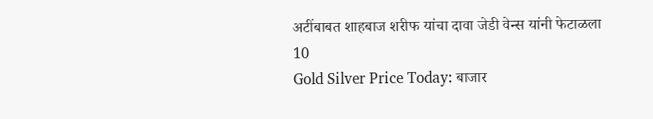अटींबाबत शाहबाज शरीफ यांचा दावा जेडी वेन्स यांनी फेटाळला
10
Gold Silver Price Today: बाजार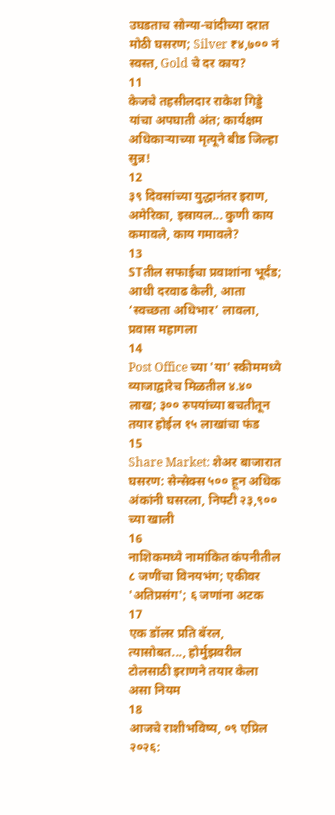उघडताच सोन्या-चांदीच्या दरात मोठी घसरण; Silver ₹४,७०० नं स्वस्त, Gold चे दर काय?
11
केजचे तहसीलदार राकेश गिड्डे यांचा अपघाती अंत; कार्यक्षम अधिकाऱ्याच्या मृत्यूने बीड जिल्हा सुन्न!
12
३९ दिवसांच्या युद्धानंतर इराण, अमेरिका, इस्रायल... कुणी काय कमावले, काय गमावले?
13
STतील सफाईचा प्रवाशांना भूर्दंड; आधी दरवाढ केली, आता ‘स्वच्छता अधिभार’ लावला, प्रवास महागला
14
Post Office च्या 'या' स्कीममध्ये व्याजाद्वारेच मिळतील ४.४० लाख; ३०० रुपयांच्या बचतीतून तयार होईल १५ लाखांचा फंड
15
Share Market: शेअर बाजारात घसरण: सेन्सेक्स ५०० हून अधिक अंकांनी घसरला, निफ्टी २३,९०० च्या खाली
16
नाशिकमध्ये नामांकित कंपनीतील ८ जणींचा विनयभंग; एकीवर 'अतिप्रसंग'; ६ जणांना अटक
17
एक डॉलर प्रति बॅरल, त्यासोबत..., होर्मुझवरील टोलसाठी इराणने तयार केला असा नियम
18
आजचे राशीभविष्य, ०९ एप्रिल २०२६: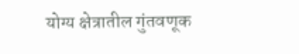योग्य क्षेत्रातील गुंतवणूक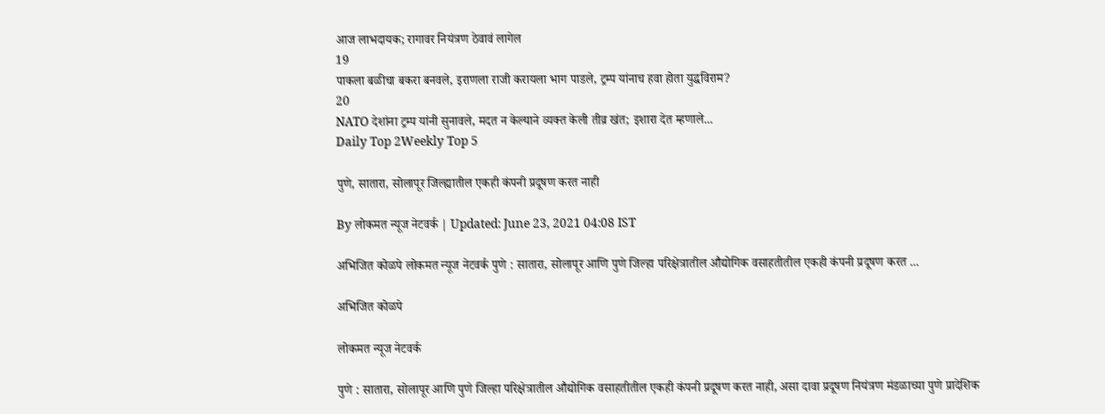आज लाभदायक; रागावर नियंत्रण ठेवावं लागेल
19
पाकला बळीचा बकरा बनवले, इराणला राजी करायला भाग पाडले, ट्रम्प यांनाच हवा होता युद्धविराम?
20
NATO देशांना ट्रम्प यांनी सुनावले, मदत न केल्याने व्यक्त केली तीव्र खंत; इशारा देत म्हणाले...
Daily Top 2Weekly Top 5

पुणे, सातारा, सोलापूर जिल्ह्यातील एकही कंपनी प्रदूषण करत नाही

By लोकमत न्यूज नेटवर्क | Updated: June 23, 2021 04:08 IST

अभिजित कोळपे लोकमत न्यूज नेटवर्क पुणे : सातारा, सोलापूर आणि पुणे जिल्हा परिक्षेत्रातील औद्योगिक वसाहतीतील एकही कंपनी प्रदूषण करत ...

अभिजित कोळपे

लोकमत न्यूज नेटवर्क

पुणे : सातारा, सोलापूर आणि पुणे जिल्हा परिक्षेत्रातील औद्योगिक वसाहतीतील एकही कंपनी प्रदूषण करत नाही, असा दावा प्रदूषण नियंत्रण मंडळाच्या पुणे प्रादेशिक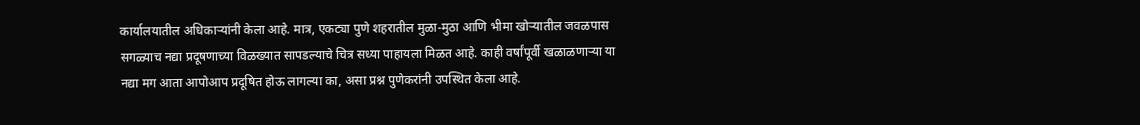कार्यालयातील अधिकाऱ्यांनी केला आहे. मात्र, एकट्या पुणे शहरातील मुळा-मुठा आणि भीमा खोऱ्यातील जवळपास सगळ्याच नद्या प्रदूषणाच्या विळख्यात सापडल्याचे चित्र सध्या पाहायला मिळत आहे. काही वर्षांपूर्वी खळाळणाऱ्या या नद्या मग आता आपोआप प्रदूषित होऊ लागल्या का, असा प्रश्न पुणेकरांनी उपस्थित केला आहे.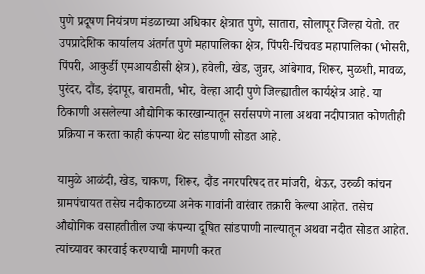पुणे प्रदूषण नियंत्रण मंडळाच्या अधिकार क्षेत्रात पुणे, सातारा, सोलापूर जिल्हा येतो. तर उपप्रादेशिक कार्यालय अंतर्गत पुणे महापालिका क्षेत्र, पिंपरी-चिंचवड महापालिका (भोसरी, पिंपरी, आकुर्डी एमआयडीसी क्षेत्र), हवेली, खेड, जुन्नर, आंबेगाव, शिरूर, मुळशी, मावळ, पुरंदर, दौंड, इंदापूर, बारामती, भोर, वेल्हा आदी पुणे जिल्ह्यातील कार्यक्षेत्र आहे. या ठिकाणी असलेल्या औद्योगिक कारखान्यातून सर्रासपणे नाला अथवा नदीपात्रात कोणतीही प्रक्रिया न करता काही कंपन्या थेट सांडपाणी सोडत आहे.

यामुळे आळंदी, खेड, चाकण, शिरूर, दौंड नगरपरिषद तर मांजरी, थेऊर, उरुळी कांचन ग्रामपंचायत तसेच नदीकाठच्या अनेक गावांनी वारंवार तक्रारी केल्या आहेत. तसेच औद्योगिक वसाहतीतील ज्या कंपन्या दूषित सांडपाणी नाल्यातून अथवा नदीत सोडत आहेत. त्यांच्यावर कारवाई करण्याची मागणी करत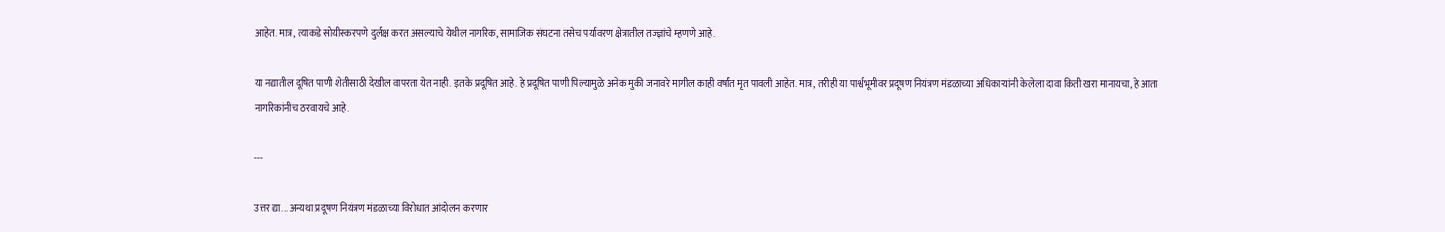आहेत. मात्र, त्याकडे सोयीस्करपणे दुर्लक्ष करत असल्याचे येथील नागरिक, सामाजिक संघटना तसेच पर्यावरण क्षेत्रातील तज्ज्ञांचे म्हणणे आहे.

या नद्यातील दूषित पाणी शेतीसाठी देखील वापरता येत नाही. इतके प्रदूषित आहे. हे प्रदूषित पाणी पिल्यामुळे अनेक मुकी जनावरे मागील काही वर्षांत मृत पावली आहेत. मात्र, तरीही या पार्श्वभूमीवर प्रदूषण नियंत्रण मंडळाच्या अधिकाऱ्यांनी केलेला दावा किती खरा मानायचा, हे आता नागरिकांनीच ठरवायचे आहे.

---

उत्तर द्या... अन्यथा प्रदूषण नियंत्रण मंडळाच्या विरोधात आंदोलन करणार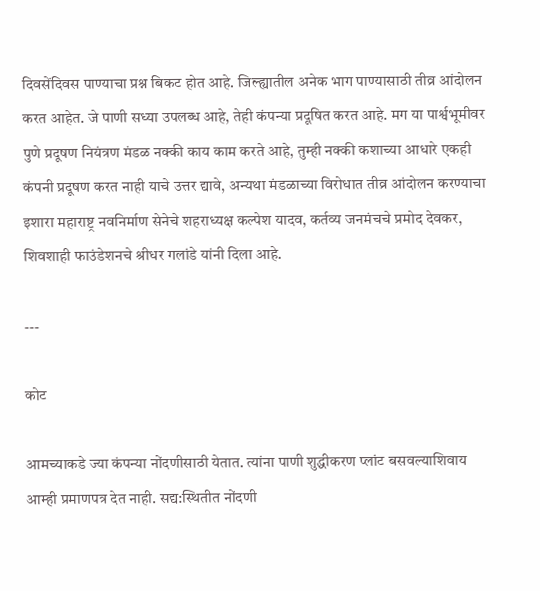दिवसेंदिवस पाण्याचा प्रश्न बिकट होत आहे. जिल्ह्यातील अनेक भाग पाण्यासाठी तीव्र आंदोलन करत आहेत. जे पाणी सध्या उपलब्ध आहे, तेही कंपन्या प्रदूषित करत आहे. मग या पार्श्वभूमीवर पुणे प्रदूषण नियंत्रण मंडळ नक्की काय काम करते आहे, तुम्ही नक्की कशाच्या आधारे एकही कंपनी प्रदूषण करत नाही याचे उत्तर द्यावे, अन्यथा मंडळाच्या विरोधात तीव्र आंदोलन करण्याचा इशारा महाराष्ट्र नवनिर्माण सेनेचे शहराध्यक्ष कल्पेश यादव, कर्तव्य जनमंचचे प्रमोद देवकर, शिवशाही फाउंडेशनचे श्रीधर गलांडे यांनी दिला आहे.

---

कोट

आमच्याकडे ज्या कंपन्या नोंदणीसाठी येतात. त्यांना पाणी शुद्धीकरण प्लांट बसवल्याशिवाय आम्ही प्रमाणपत्र देत नाही. सद्य:स्थितीत नोंदणी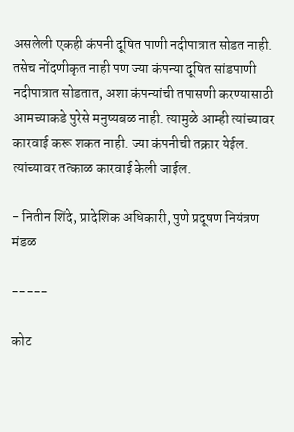असलेली एकही कंपनी दूषित पाणी नदीपात्रात सोडत नाही. तसेच नोंदणीकृत नाही पण ज्या कंपन्या दूषित सांडपाणी नदीपात्रात सोडतात, अशा कंपन्यांची तपासणी करण्यासाठी आमच्याकडे पुरेसे मनुष्यबळ नाही. त्यामुळे आम्ही त्यांच्यावर कारवाई करू शकत नाही. ज्या कंपनीची तक्रार येईल. त्यांच्यावर तत्काळ कारवाई केली जाईल.

- नितीन शिंदे, प्रादेशिक अधिकारी, पुणे प्रदूषण नियंत्रण मंडळ

-----

कोट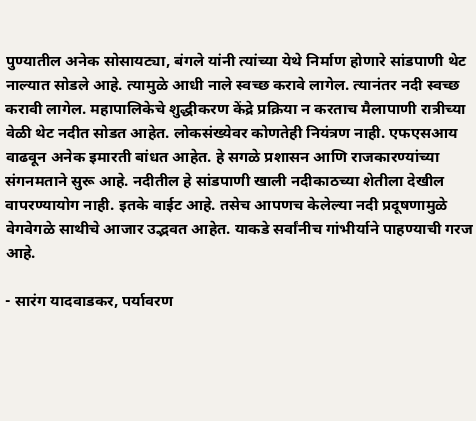पुण्यातील अनेक सोसायट्या, बंगले यांनी त्यांच्या येथे निर्माण होणारे सांडपाणी थेट नाल्यात सोडले आहे. त्यामुळे आधी नाले स्वच्छ करावे लागेल. त्यानंतर नदी स्वच्छ करावी लागेल. महापालिकेचे शुद्धीकरण केंद्रे प्रक्रिया न करताच मैलापाणी रात्रीच्या वेळी थेट नदीत सोडत आहेत. लोकसंख्येवर कोणतेही नियंत्रण नाही. एफएसआय वाढवून अनेक इमारती बांधत आहेत. हे सगळे प्रशासन आणि राजकारण्यांच्या संगनमताने सुरू आहे. नदीतील हे सांडपाणी खाली नदीकाठच्या शेतीला देखील वापरण्यायोग नाही. इतके वाईट आहे. तसेच आपणच केलेल्या नदी प्रदूषणामुळे वेगवेगळे साथीचे आजार उद्भवत आहेत. याकडे सर्वांनीच गांभीर्याने पाहण्याची गरज आहे.

- सारंग यादवाडकर, पर्यावरण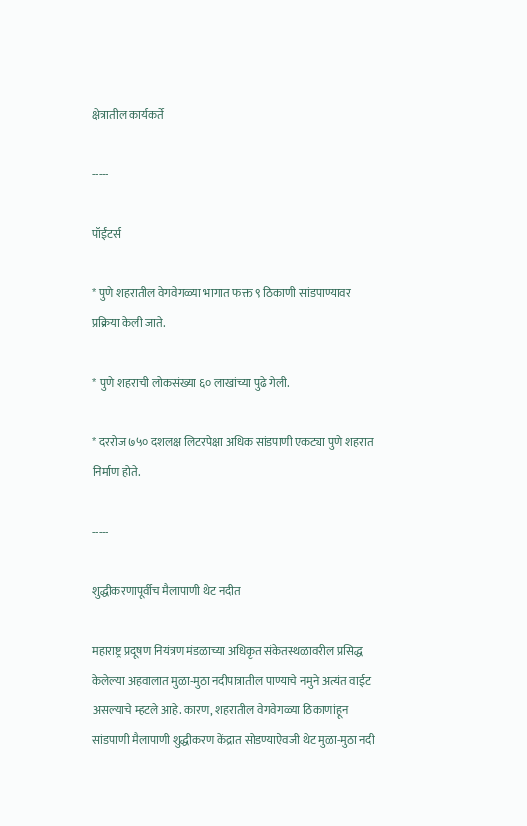क्षेत्रातील कार्यकर्ते

-----

पॉईंटर्स

* पुणे शहरातील वेगवेगळ्या भागात फक्त ९ ठिकाणी सांडपाण्यावर प्रक्रिया केली जाते.

* पुणे शहराची लोकसंख्या ६० लाखांच्या पुढे गेली.

* दररोज ७५० दशलक्ष लिटरपेक्षा अधिक सांडपाणी एकट्या पुणे शहरात निर्माण होते.

-----

शुद्धीकरणापूर्वीच मैलापाणी थेट नदीत

महाराष्ट्र प्रदूषण नियंत्रण मंडळाच्या अधिकृत संकेतस्थळावरील प्रसिद्ध केलेल्या अहवालात मुळा-मुठा नदीपात्रातील पाण्याचे नमुने अत्यंत वाईट असल्याचे म्हटले आहे. कारण, शहरातील वेगवेगळ्या ठिकाणांहून सांडपाणी मैलापाणी शुद्धीकरण केंद्रात सोडण्याऐवजी थेट मुळा-मुठा नदी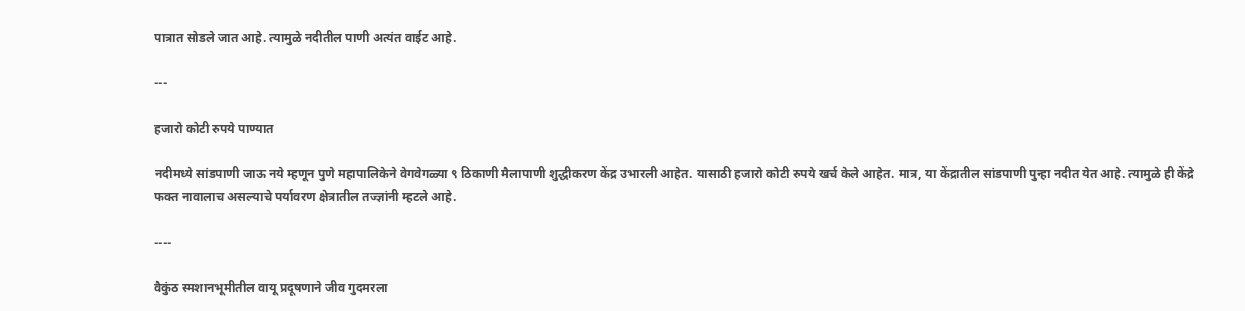पात्रात सोडले जात आहे. त्यामुळे नदीतील पाणी अत्यंत वाईट आहे.

---

हजारो कोटी रुपये पाण्यात

नदीमध्ये सांडपाणी जाऊ नये म्हणून पुणे महापालिकेने वेगवेगळ्या ९ ठिकाणी मैलापाणी शुद्धीकरण केंद्र उभारली आहेत. यासाठी हजारो कोटी रुपये खर्च केले आहेत. मात्र, या केंद्रातील सांडपाणी पुन्हा नदीत येत आहे. त्यामुळे ही केंद्रे फक्त नावालाच असल्याचे पर्यावरण क्षेत्रातील तज्ज्ञांनी म्हटले आहे.

----

वैकुंठ स्मशानभूमीतील वायू प्रदूषणाने जीव गुदमरला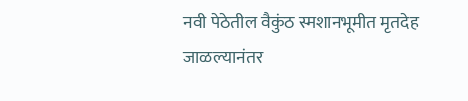नवी पेठेतील वैकुंठ स्मशानभूमीत मृतदेह जाळल्यानंतर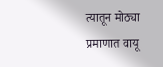त्यातून मोठ्या प्रमाणात वायू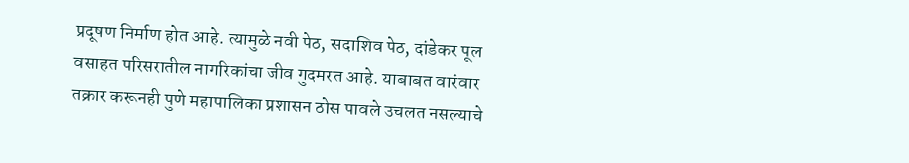प्रदूषण निर्माण होत आहे. त्यामुळे नवी पेठ, सदाशिव पेठ, दांडेकर पूल वसाहत परिसरातील नागरिकांचा जीव गुदमरत आहे. याबाबत वारंवार तक्रार करूनही पुणे महापालिका प्रशासन ठोस पावले उचलत नसल्याचे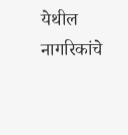येथील नागरिकांचे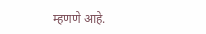म्हणणे आहे.